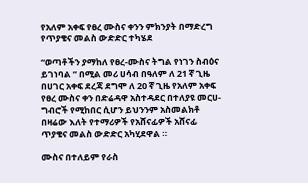የአለም አቀፍ የፀረ ሙስና ቀንን ምክንያት በማድረግ የጥያቄና መልስ ውድድር ተካሄደ

“ወጣቶችን ያማከለ የፀረ-ሙስና ትግል የነገን ስብዕና ይገነባል ” በሚል መሪ ሀሳብ በዓለም ለ 21 ኛ ጊዜ በሀገር አቀፍ ደረጃ ደግሞ ለ 20 ኛ ጊዜ የአለም አቀፍ የፀረ ሙስና ቀን በድሬዳዋ አስተዳደር በተለያዩ መርሀ-ግብሮች የሚከበር ሲሆን ይህንንም አስመልክቶ በዛሬው እለት የተማሪዎች የአሸናፊዎች አሸናፊ ጥያቄና መልስ ውድድር አካሂደዋል ።

ሙስና በተለይም የራስ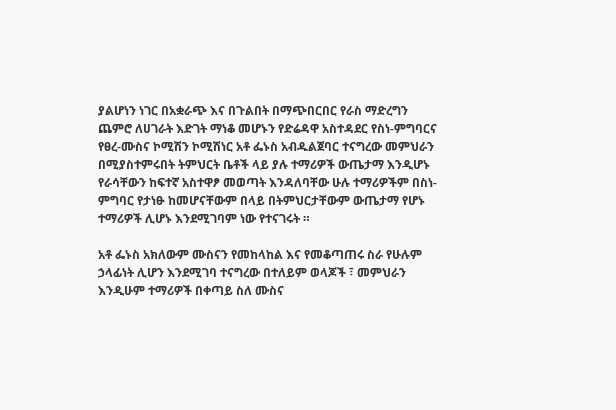ያልሆነን ነገር በአቋራጭ እና በጉልበት በማጭበርበር የራስ ማድረግን ጨምሮ ለሀገራት እድገት ማነቆ መሆኑን የድሬዳዋ አስተዳደር የስነ-ምግባርና የፀረ-ሙስና ኮሚሽን ኮሚሽነር አቶ ፌኑስ አብዱልጀባር ተናግረው መምህራን በሚያስተምሩበት ትምህርት ቤቶች ላይ ያሉ ተማሪዎች ውጤታማ እንዲሆኑ የራሳቸውን ከፍተኛ አስተዋፆ መወጣት እንዳለባቸው ሁሉ ተማሪዎችም በስነ-ምግባር የታነፁ ከመሆናቸውም በላይ በትምህርታቸውም ውጤታማ የሆኑ ተማሪዎች ሊሆኑ እንደሚገባም ነው የተናገሩት ።

አቶ ፌኑስ አክለውም ሙስናን የመከላከል እና የመቆጣጠሩ ስራ የሁሉም ኃላፊነት ሊሆን እንደሚገባ ተናግረው በተለይም ወላጆች ፣ መምህራን እንዲሁም ተማሪዎች በቀጣይ ስለ ሙስና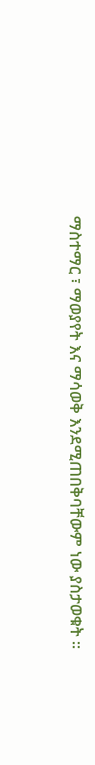ማስተማር ፣ ማወያየት እና ማሳወቅ እንደሚጠበቅባቸውም ነው ያስታወቁት ።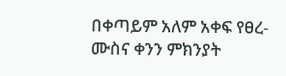በቀጣይም አለም አቀፍ የፀረ-ሙስና ቀንን ምክንያት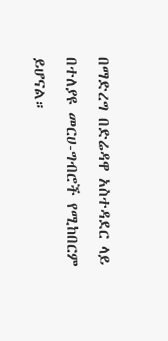በማድረግ በድሬዳዋ አስተዳደር ላይ በተለያዩ መርሀ-ግብሮች የሚከበርም ይሆናል።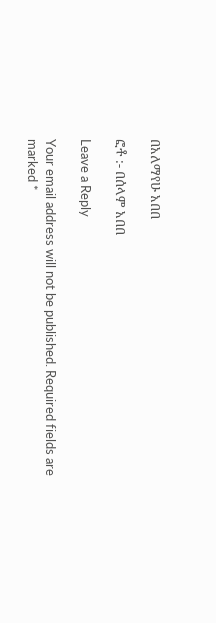በአለማየሁ አበበ

ፎቶ :- በሰላም አበበ

Leave a Reply

Your email address will not be published. Required fields are marked *